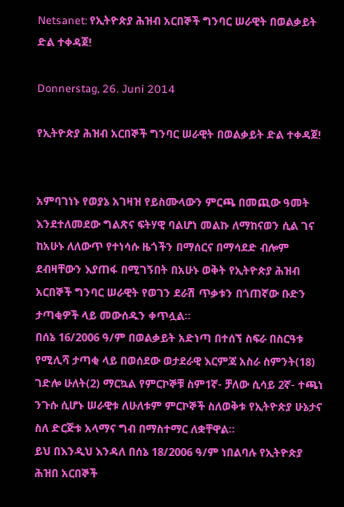Netsanet: የኢትዮጵያ ሕዝብ አርበኞች ግንባር ሠራዊት በወልቃይት ድል ተቀዳጀ!

Donnerstag, 26. Juni 2014

የኢትዮጵያ ሕዝብ አርበኞች ግንባር ሠራዊት በወልቃይት ድል ተቀዳጀ!


አምባገነኑ የወያኔ አገዛዝ የይስሙላውን ምርጫ በመጪው ዓመት እንደተለመደው ግልጽና ፍትሃዊ ባልሆነ መልኩ ለማከናወን ሲል ገና ከአሁኑ ለለውጥ የተነሳሱ ዜጎችን በማሰርና በማሳደድ ብሎም ደብዛቸውን እያጠፋ በሚገኝበት በአሁኑ ወቅት የኢትዮጵያ ሕዝብ አርበኞች ግንባር ሠራዊት የወገን ደራሽ ጥቃቱን በጎጠኛው ቡድን ታጣቂዎች ላይ መውሰዱን ቀጥሏል።
በሰኔ 16/2006 ዓ/ም በወልቃይት አድነጣ በተሰኘ ስፍራ በስርዓቱ የሚሊሻ ታጣቂ ላይ በወሰደው ወታደራዊ እርምጃ አስራ ስምንት(18) ገድሎ ሁለት(2) ማርኳል የምርኮኞቹ ስም1ኛ- ቻለው ሲሳይ 2ኛ- ተጫነ ንጉሱ ሲሆኑ ሠራዊቱ ለሁለቱም ምርኮኞች ስለወቅቱ የኢትዮጵያ ሁኔታና ስለ ድርጅቱ አላማና ግብ በማስተማር ለቋቸዋል።
ይህ በእንዲህ እንዳለ በሰኔ 18/2006 ዓ/ም ነበልባሉ የኢትዮጵያ ሕዝበ አርበኞች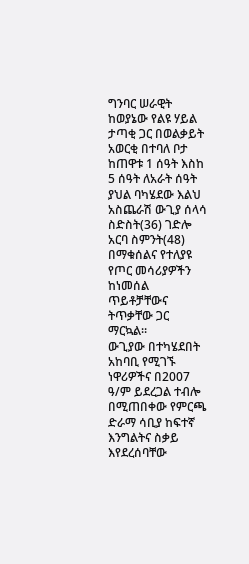ግንባር ሠራዊት ከወያኔው የልዩ ሃይል ታጣቂ ጋር በወልቃይት አወርቂ በተባለ ቦታ ከጠዋቱ 1 ሰዓት እስከ 5 ሰዓት ለአራት ሰዓት ያህል ባካሄደው እልህ አስጨራሽ ውጊያ ሰላሳ ስድስት(36) ገድሎ አርባ ስምንት(48) በማቁሰልና የተለያዩ የጦር መሳሪያዎችን ከነመሰል ጥይቶቻቸውና ትጥቃቸው ጋር ማርኳል።
ውጊያው በተካሄደበት አከባቢ የሚገኙ ነዋሪዎችና በ2007 ዓ/ም ይደረጋል ተብሎ በሚጠበቀው የምርጫ ድራማ ሳቢያ ከፍተኛ እንግልትና ስቃይ እየደረሰባቸው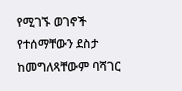የሚገኙ ወገኖች የተሰማቸውን ደስታ ከመግለጻቸውም ባሻገር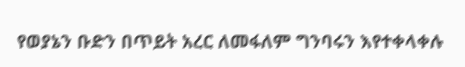የወያኔን ቡድን በጥይት አረር ለመፋለም ግንባሩን እየተቀላቀሉ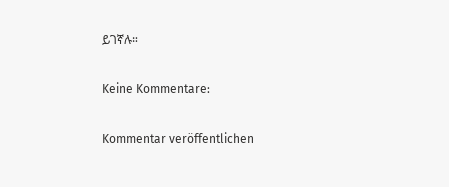ይገኛሉ።

Keine Kommentare:

Kommentar veröffentlichen